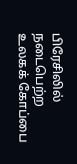பிரேசிலில் நடைபெற்ற உலகக் கோப்பை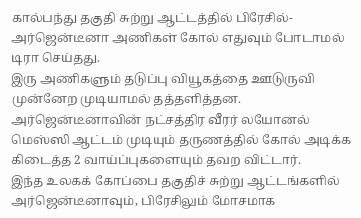கால்பந்து தகுதி சுற்று ஆட்டத்தில் பிரேசில்-அர்ஜென்டீனா அணிகள் கோல் எதுவும் போடாமல் டிரா செய்தது.
இரு அணிகளும் தடுப்பு வியூகத்தை ஊடுருவி முன்னேற முடியாமல் தத்தளித்தன. அர்ஜென்டீனாவின் நட்சத்திர வீரர் லயோனல் மெஸ்ஸி ஆட்டம் முடியும் தருணத்தில் கோல் அடிக்க கிடைத்த 2 வாய்ப்புகளையும் தவற விட்டார்.
இந்த உலகக் கோப்பை தகுதிச் சுற்று ஆட்டங்களில் அர்ஜென்டீனாவும், பிரேசிலும் மோசமாக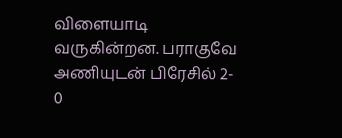விளையாடி வருகின்றன. பராகுவே அணியுடன் பிரேசில் 2- 0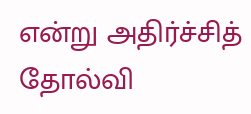என்று அதிர்ச்சித் தோல்வி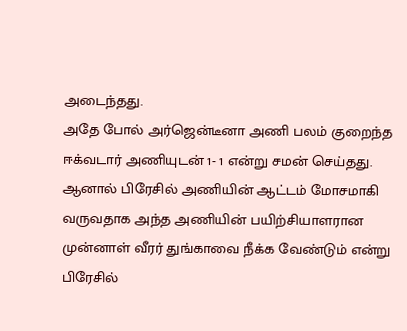அடைந்தது.
அதே போல் அர்ஜென்டீனா அணி பலம் குறைந்த ஈக்வடார் அணியுடன் 1- 1 என்று சமன் செய்தது.
ஆனால் பிரேசில் அணியின் ஆட்டம் மோசமாகி வருவதாக அந்த அணியின் பயிற்சியாளரான முன்னாள் வீரர் துங்காவை நீக்க வேண்டும் என்று பிரேசில்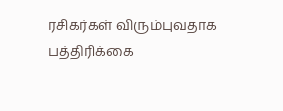ரசிகர்கள் விரும்புவதாக பத்திரிக்கை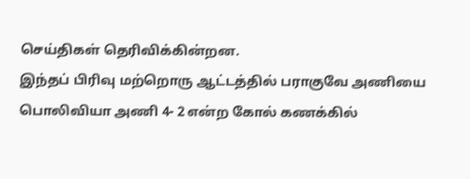செய்திகள் தெரிவிக்கின்றன.
இந்தப் பிரிவு மற்றொரு ஆட்டத்தில் பராகுவே அணியை பொலிவியா அணி 4- 2 என்ற கோல் கணக்கில்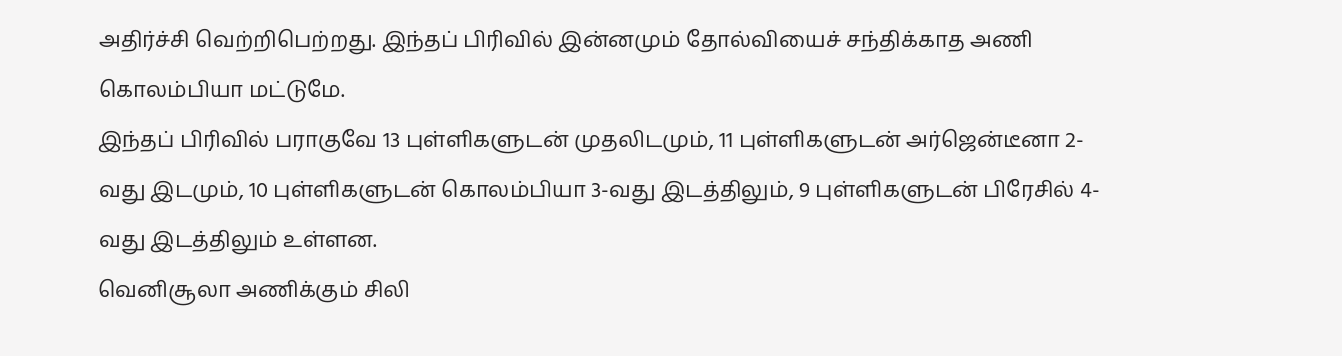அதிர்ச்சி வெற்றிபெற்றது. இந்தப் பிரிவில் இன்னமும் தோல்வியைச் சந்திக்காத அணி கொலம்பியா மட்டுமே.
இந்தப் பிரிவில் பராகுவே 13 புள்ளிகளுடன் முதலிடமும், 11 புள்ளிகளுடன் அர்ஜென்டீனா 2-வது இடமும், 10 புள்ளிகளுடன் கொலம்பியா 3-வது இடத்திலும், 9 புள்ளிகளுடன் பிரேசில் 4-வது இடத்திலும் உள்ளன.
வெனிசூலா அணிக்கும் சிலி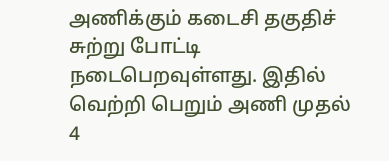அணிக்கும் கடைசி தகுதிச் சுற்று போட்டி நடைபெறவுள்ளது. இதில் வெற்றி பெறும் அணி முதல் 4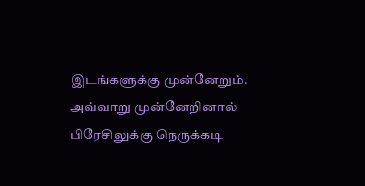இடங்களுக்கு முன்னேறும். அவ்வாறு முன்னேறினால் பிரேசிலுக்கு நெருக்கடி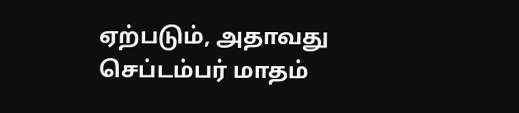ஏற்படும், அதாவது செப்டம்பர் மாதம்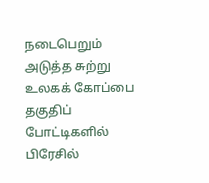நடைபெறும் அடுத்த சுற்று உலகக் கோப்பை தகுதிப் போட்டிகளில் பிரேசில்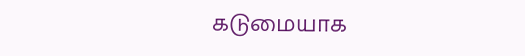கடுமையாக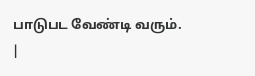பாடுபட வேண்டி வரும்.
|